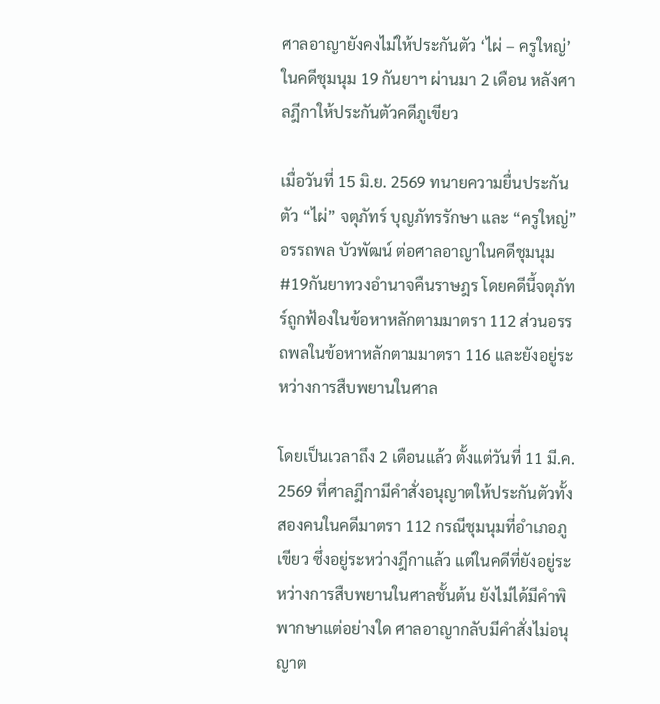ศาลอาญายังคงไม่ให้ประกันตัว ‘ไผ่ – ครูใหญ่’ ในคดีชุมนุม 19 กันยาฯ ผ่านมา 2 เดือน หลังศาลฎีกาให้ประกันตัวคดีภูเขียว

เมื่อวันที่ 15 มิ.ย. 2569 ทนายความยื่นประกันตัว “ไผ่” จตุภัทร์ บุญภัทรรักษา และ “ครูใหญ่” อรรถพล บัวพัฒน์ ต่อศาลอาญาในคดีชุมนุม #19กันยาทวงอำนาจคืนราษฎร โดยคดีนี้จตุภัทร์ถูกฟ้องในข้อหาหลักตามมาตรา 112 ส่วนอรรถพลในข้อหาหลักตามมาตรา 116 และยังอยู่ระหว่างการสืบพยานในศาล

โดยเป็นเวลาถึง 2 เดือนแล้ว ตั้งแต่วันที่ 11 มี.ค. 2569 ที่ศาลฎีกามีคำสั่งอนุญาตให้ประกันตัวทั้งสองคนในคดีมาตรา 112 กรณีชุมนุมที่อำเภอภูเขียว ซึ่งอยู่ระหว่างฎีกาแล้ว แต่ในคดีที่ยังอยู่ระหว่างการสืบพยานในศาลชั้นต้น ยังไม่ได้มีคำพิพากษาแต่อย่างใด ศาลอาญากลับมีคำสั่งไม่อนุญาต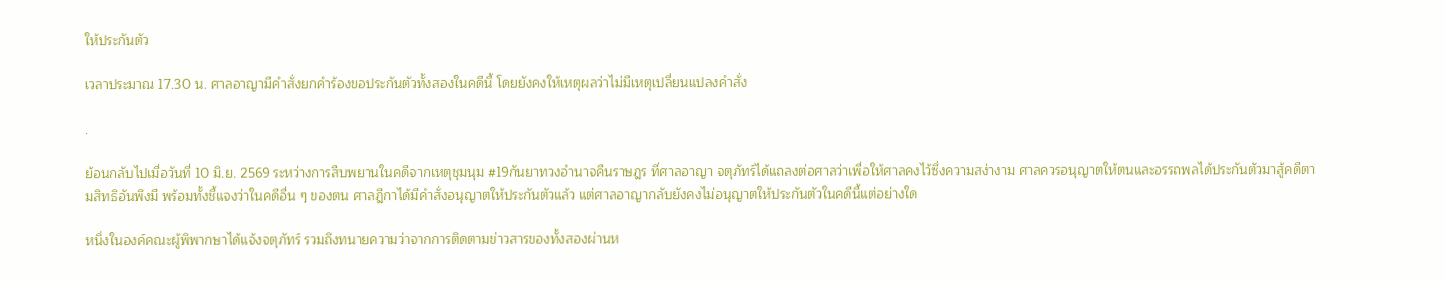ให้ประกันตัว

เวลาประมาณ 17.30 น. ศาลอาญามีคำสั่งยกคำร้องขอประกันตัวทั้งสองในคดีนี้ โดยยังคงให้เหตุผลว่าไม่มีเหตุเปลี่ยนแปลงคำสั่ง

.

ย้อนกลับไปเมื่อวันที่ 10 มิ.ย. 2569 ระหว่างการสืบพยานในคดีจากเหตุชุมนุม #19กันยาทวงอำนาจคืนราษฎร ที่ศาลอาญา จตุภัทร์ได้แถลงต่อศาลว่าเพื่อให้ศาลคงไว้ซึ่งความสง่างาม ศาลควรอนุญาตให้ตนและอรรถพลได้ประกันตัวมาสู้คดีตามสิทธิอันพึงมี พร้อมทั้งชี้แจงว่าในคดีอื่น ๆ ของตน ศาลฎีกาได้มีคำสั่งอนุญาตให้ประกันตัวแล้ว แต่ศาลอาญากลับยังคงไม่อนุญาตให้ประกันตัวในคดีนี้แต่อย่างใด

หนึ่งในองค์คณะผู้พิพากษาได้แจ้งจตุภัทร์ รวมถึงทนายความว่าจากการติดตามข่าวสารของทั้งสองผ่านห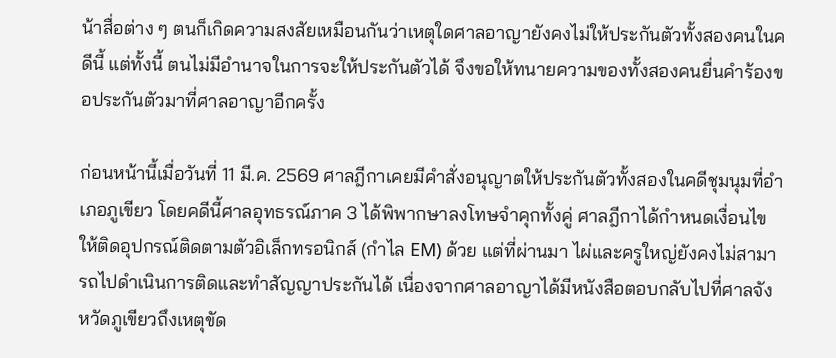น้าสื่อต่าง ๆ ตนก็เกิดความสงสัยเหมือนกันว่าเหตุใดศาลอาญายังคงไม่ให้ประกันตัวทั้งสองคนในคดีนี้ แต่ทั้งนี้ ตนไม่มีอำนาจในการจะให้ประกันตัวได้ จึงขอให้ทนายความของทั้งสองคนยื่นคำร้องขอประกันตัวมาที่ศาลอาญาอีกครั้ง

ก่อนหน้านี้เมื่อวันที่ 11 มี.ค. 2569 ศาลฎีกาเคยมีคำสั่งอนุญาตให้ประกันตัวทั้งสองในคดีชุมนุมที่อำเภอภูเขียว โดยคดีนี้ศาลอุทธรณ์ภาค 3 ได้พิพากษาลงโทษจำคุกทั้งคู่ ศาลฎีกาได้กำหนดเงื่อนไขให้ติดอุปกรณ์ติดตามตัวอิเล็กทรอนิกส์ (กำไล EM) ด้วย แต่ที่ผ่านมา ไผ่และครูใหญ่ยังคงไม่สามารถไปดำเนินการติดและทำสัญญาประกันได้ เนื่องจากศาลอาญาได้มีหนังสือตอบกลับไปที่ศาลจังหวัดภูเขียวถึงเหตุขัด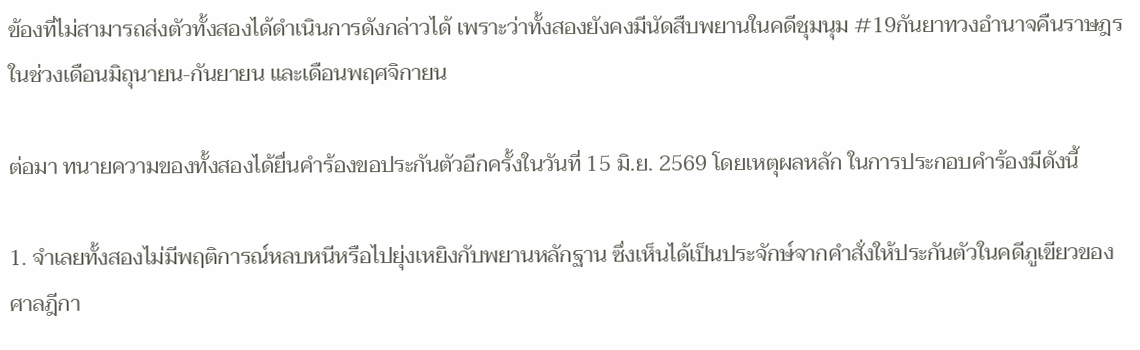ข้องที่ไม่สามารถส่งตัวทั้งสองได้ดำเนินการดังกล่าวได้ เพราะว่าทั้งสองยังคงมีนัดสืบพยานในคดีชุมนุม #19กันยาทวงอำนาจคืนราษฎร ในช่วงเดือนมิถุนายน-กันยายน และเดือนพฤศจิกายน

ต่อมา ทนายความของทั้งสองได้ยื่นคำร้องขอประกันตัวอีกครั้งในวันที่ 15 มิ.ย. 2569 โดยเหตุผลหลัก ในการประกอบคำร้องมีดังนี้

1. จำเลยทั้งสองไม่มีพฤติการณ์หลบหนีหรือไปยุ่งเหยิงกับพยานหลักฐาน ซึ่งเห็นได้เป็นประจักษ์จากคำสั่งให้ประกันตัวในคดีภูเขียวของศาลฎีกา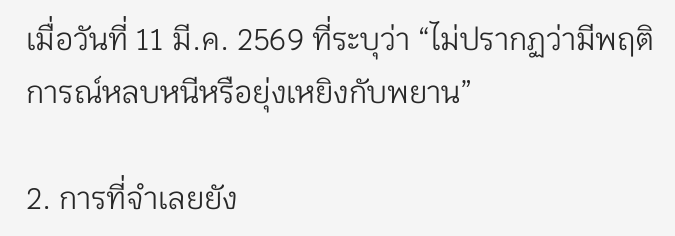เมื่อวันที่ 11 มี.ค. 2569 ที่ระบุว่า “ไม่ปรากฏว่ามีพฤติการณ์หลบหนีหรือยุ่งเหยิงกับพยาน”

2. การที่จำเลยยัง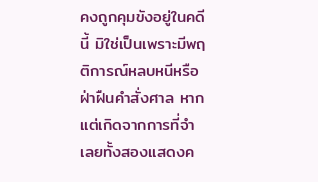คงถูกคุมขังอยู่ในคดีนี้ มิใช่เป็นเพราะมีพฤติการณ์หลบหนีหรือฝ่าฝืนคำสั่งศาล หากแต่เกิดจากการที่จำเลยทั้งสองแสดงค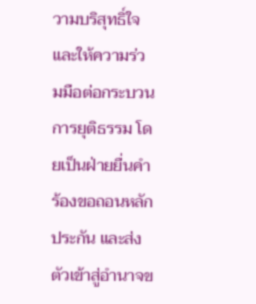วามบริสุทธิ์ใจและให้ความร่วมมือต่อกระบวนการยุติธรรม โดยเป็นฝ่ายยื่นคำร้องขอถอนหลักประกัน และส่งตัวเข้าสู่อำนาจข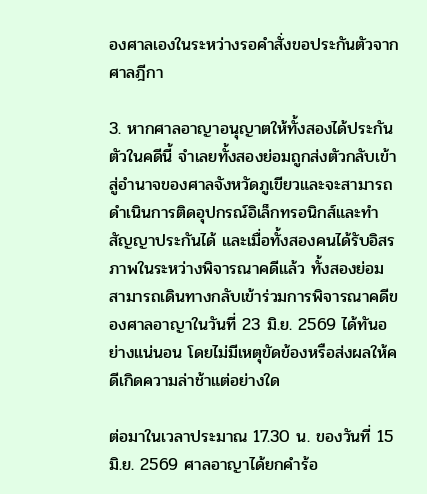องศาลเองในระหว่างรอคำสั่งขอประกันตัวจากศาลฎีกา

3. หากศาลอาญาอนุญาตให้ทั้งสองได้ประกันตัวในคดีนี้ จำเลยทั้งสองย่อมถูกส่งตัวกลับเข้าสู่อำนาจของศาลจังหวัดภูเขียวและจะสามารถดำเนินการติดอุปกรณ์อิเล็กทรอนิกส์และทำสัญญาประกันได้ และเมื่อทั้งสองคนได้รับอิสรภาพในระหว่างพิจารณาคดีแล้ว ทั้งสองย่อมสามารถเดินทางกลับเข้าร่วมการพิจารณาคดีของศาลอาญาในวันที่ 23 มิ.ย. 2569 ได้ทันอย่างแน่นอน โดยไม่มีเหตุขัดข้องหรือส่งผลให้คดีเกิดความล่าช้าแต่อย่างใด

ต่อมาในเวลาประมาณ 17.30 น. ของวันที่ 15 มิ.ย. 2569 ศาลอาญาได้ยกคำร้อ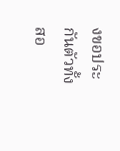งขอประกันตัวทั้งสอ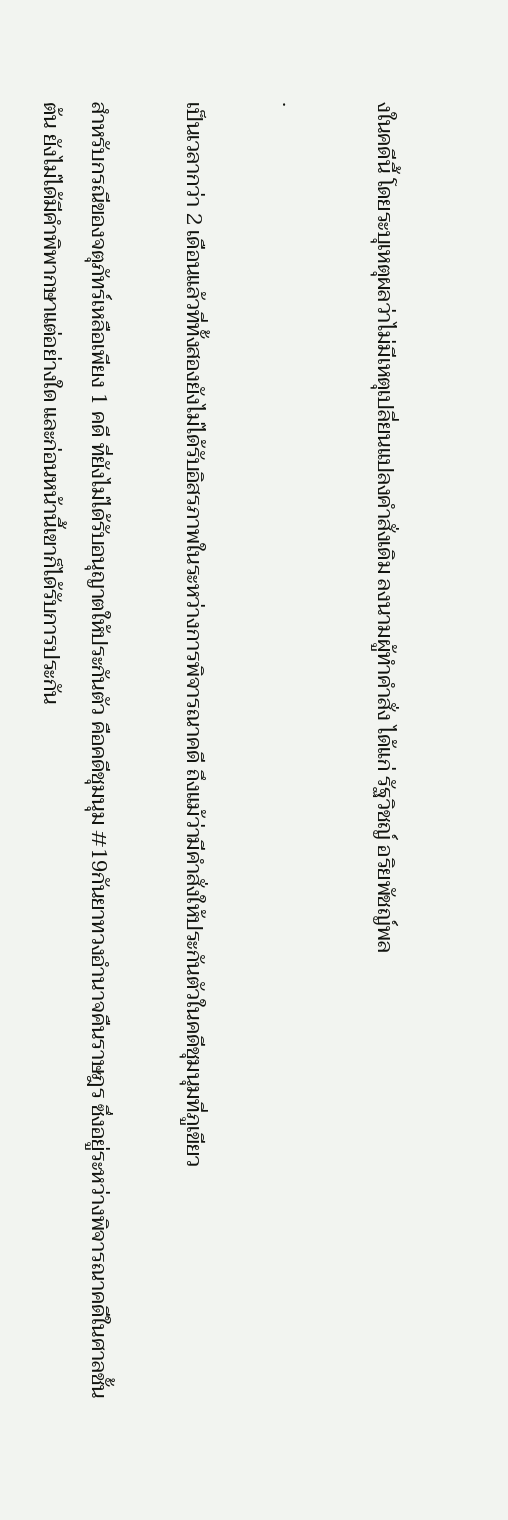งในคดีนี้ โดยระบุเหตุผลว่าไม่มีเหตุเปลี่ยนแปลงคำสั่งเดิม ลงนามผู้ทำคำสั่ง ได้แก่ รัฐวิชญ์ อริยพัชญ์พล

.

เป็นเวลากว่า 2 เดือนแล้วที่ทั้งสองยังไม่ได้รับอิสรภาพในระหว่างการพิจารณาคดี ถึงแม้ว่ามีคำสั่งให้ประกันตัวในคดีชุมนุมที่ภูเขียว

สำหรับกรณีของจตุภัทร์เหลือเพียง 1 คดี ที่ยังไม่ได้รับอนุญาตให้ประกันตัว คือคดีชุมนุม #19กันยาทวงอำนาจคืนราษฎร ซึ่งอยู่ระหว่างพิจารณาคดีในศาลชั้นต้น ยังไม่ได้มีคำพิพากษาแต่อย่างใด และก่อนหน้านี้เขาก็ได้รับการประกัน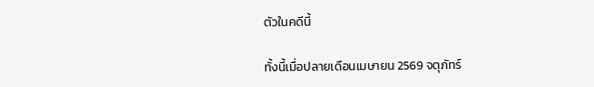ตัวในคดีนี้

ทั้งนี้เมื่อปลายเดือนเมษายน 2569 จตุภัทร์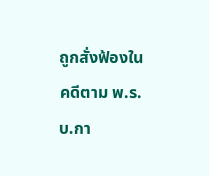ถูกสั่งฟ้องในคดีตาม พ.ร.บ.กา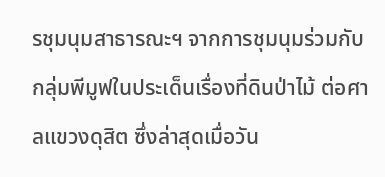รชุมนุมสาธารณะฯ จากการชุมนุมร่วมกับกลุ่มพีมูฟในประเด็นเรื่องที่ดินป่าไม้ ต่อศาลแขวงดุสิต ซึ่งล่าสุดเมื่อวัน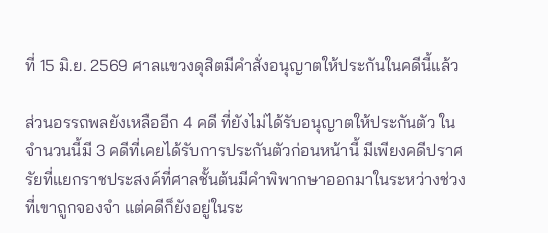ที่ 15 มิ.ย. 2569 ศาลแขวงดุสิตมีคำสั่งอนุญาตให้ประกันในคดีนี้แล้ว

ส่วนอรรถพลยังเหลืออีก 4 คดี ที่ยังไม่ได้รับอนุญาตให้ประกันตัว ในจำนวนนี้มี 3 คดีที่เคยได้รับการประกันตัวก่อนหน้านี้ มีเพียงคดีปราศรัยที่แยกราชประสงค์ที่ศาลชั้นต้นมีคำพิพากษาออกมาในระหว่างช่วงที่เขาถูกจองจำ แต่คดีก็ยังอยู่ในระ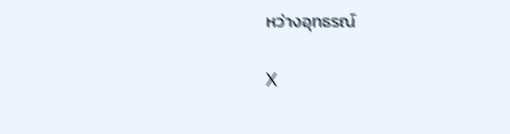หว่างอุทธรณ์

X